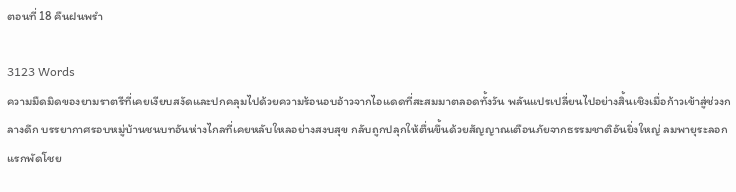ตอนที่ 18 คืนฝนพรำ

3123 Words
ความมืดมิดของยามราตรีที่เคยเงียบสงัดและปกคลุมไปด้วยความร้อนอบอ้าวจากไอแดดที่สะสมมาตลอดทั้งวัน พลันแปรเปลี่ยนไปอย่างสิ้นเชิงเมื่อก้าวเข้าสู่ช่วงกลางดึก บรรยากาศรอบหมู่บ้านชนบทอันห่างไกลที่เคยหลับใหลอย่างสงบสุข กลับถูกปลุกให้ตื่นขึ้นด้วยสัญญาณเตือนภัยจากธรรมชาติอันยิ่งใหญ่ ลมพายุระลอกแรกพัดโชย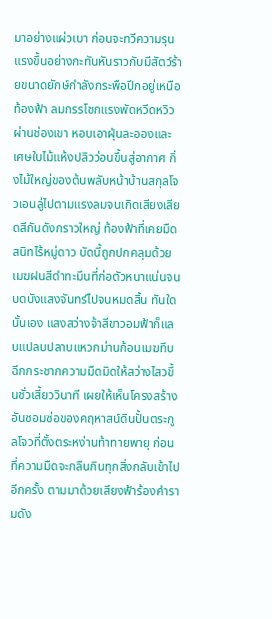มาอย่างแผ่วเบา ก่อนจะทวีความรุนแรงขึ้นอย่างกะทันหันราวกับมีสัตว์ร้ายขนาดยักษ์กำลังกระพือปีกอยู่เหนือท้องฟ้า ลมกรรโชกแรงพัดหวีดหวิวผ่านช่องเขา หอบเอาฝุ่นละอองและเศษใบไม้แห้งปลิวว่อนขึ้นสู่อากาศ กิ่งไม้ใหญ่ของต้นพลับหน้าบ้านสกุลโจวเอนลู่ไปตามแรงลมจนเกิดเสียงเสียดสีกันดังกราวใหญ่ ท้องฟ้าที่เคยมืดสนิทไร้หมู่ดาว บัดนี้ถูกปกคลุมด้วยเมฆฝนสีดำทะมึนที่ก่อตัวหนาแน่นจนบดบังแสงจันทร์ไปจนหมดสิ้น ทันใดนั้นเอง แสงสว่างจ้าสีขาวอมฟ้าก็แลบแปลบปลาบแหวกม่านก้อนเมฆทึบ ฉีกกระชากความมืดมิดให้สว่างไสวขึ้นชั่วเสี้ยววินาที เผยให้เห็นโครงสร้างอันซอมซ่อของคฤหาสน์ดินปั้นตระกูลโจวที่ตั้งตระหง่านท้าทายพายุ ก่อนที่ความมืดจะกลืนกินทุกสิ่งกลับเข้าไปอีกครั้ง ตามมาด้วยเสียงฟ้าร้องคำรามดัง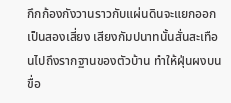กึกก้องกังวานราวกับแผ่นดินจะแยกออกเป็นสองเสี่ยง เสียงกัมปนาทนั้นสั่นสะเทือนไปถึงรากฐานของตัวบ้าน ทำให้ฝุ่นผงบนขื่อ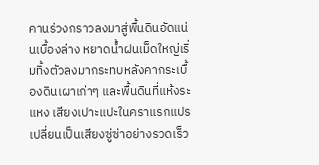คานร่วงกราวลงมาสู่พื้นดินอัดแน่นเบื้องล่าง หยาดน้ำฝนเม็ดใหญ่เริ่มทิ้งตัวลงมากระทบหลังคากระเบื้องดินเผาเก่าๆ และพื้นดินที่แห้งระแหง เสียงเปาะแปะในคราแรกแปรเปลี่ยนเป็นเสียงซู่ซ่าอย่างรวดเร็ว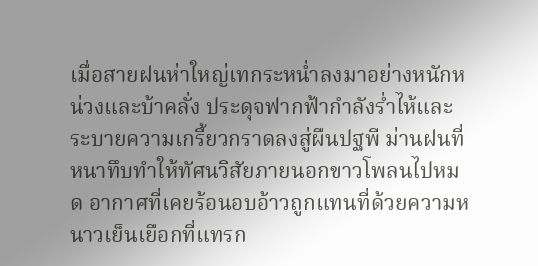เมื่อสายฝนห่าใหญ่เทกระหน่ำลงมาอย่างหนักหน่วงและบ้าคลั่ง ประดุจฟากฟ้ากำลังร่ำไห้และระบายความเกรี้ยวกราดลงสู่ผืนปฐพี ม่านฝนที่หนาทึบทำให้ทัศนวิสัยภายนอกขาวโพลนไปหมด อากาศที่เคยร้อนอบอ้าวถูกแทนที่ด้วยความหนาวเย็นเยือกที่แทรก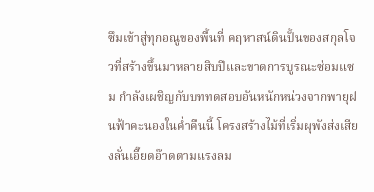ซึมเข้าสู่ทุกอณูของพื้นที่ คฤหาสน์ดินปั้นของสกุลโจวที่สร้างขึ้นมาหลายสิบปีและขาดการบูรณะซ่อมแซม กำลังเผชิญกับบททดสอบอันหนักหน่วงจากพายุฝนฟ้าคะนองในค่ำคืนนี้ โครงสร้างไม้ที่เริ่มผุพังส่งเสียงลั่นเอี๊ยดอ๊าดตามแรงลม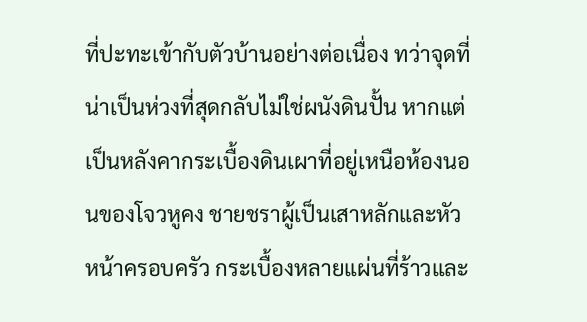ที่ปะทะเข้ากับตัวบ้านอย่างต่อเนื่อง ทว่าจุดที่น่าเป็นห่วงที่สุดกลับไม่ใช่ผนังดินปั้น หากแต่เป็นหลังคากระเบื้องดินเผาที่อยู่เหนือห้องนอนของโจวหูคง ชายชราผู้เป็นเสาหลักและหัวหน้าครอบครัว กระเบื้องหลายแผ่นที่ร้าวและ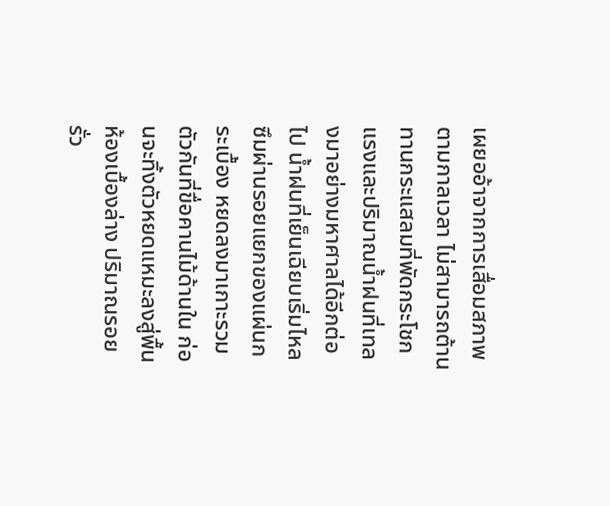เผยออ้าจากการเสื่อมสภาพตามกาลเวลา ไม่สามารถต้านทานกระแสลมที่พัดกระโชกแรงและปริมาณน้ำฝนที่เทลงมาอย่างมหาศาลได้อีกต่อไป น้ำฝนที่เย็นเฉียบเริ่มไหลซึมผ่านรอยแยกของแผ่นกระเบื้อง หยดลงมาเกาะรวมตัวกันที่ขื่อคานไม้ด้านใน ก่อนจะทิ้งตัวหยดแหมะลงสู่พื้นห้องเบื้องล่าง ปริมาณรอยรั่ว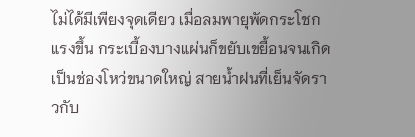ไม่ได้มีเพียงจุดเดียว เมื่อลมพายุพัดกระโชกแรงขึ้น กระเบื้องบางแผ่นก็ขยับเขยื้อนจนเกิดเป็นช่องโหว่ขนาดใหญ่ สายน้ำฝนที่เย็นจัดราวกับ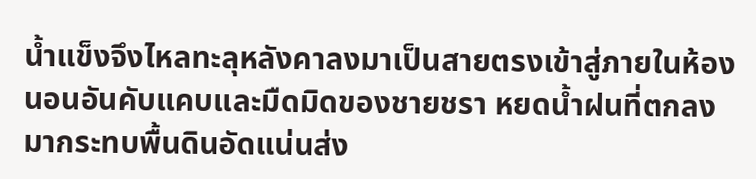น้ำแข็งจึงไหลทะลุหลังคาลงมาเป็นสายตรงเข้าสู่ภายในห้องนอนอันคับแคบและมืดมิดของชายชรา หยดน้ำฝนที่ตกลงมากระทบพื้นดินอัดแน่นส่ง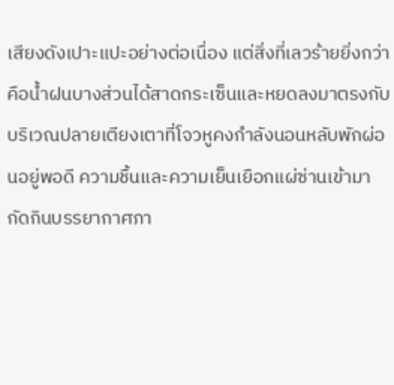เสียงดังเปาะแปะอย่างต่อเนื่อง แต่สิ่งที่เลวร้ายยิ่งกว่าคือน้ำฝนบางส่วนได้สาดกระเซ็นและหยดลงมาตรงกับบริเวณปลายเตียงเตาที่โจวหูคงกำลังนอนหลับพักผ่อนอยู่พอดี ความชื้นและความเย็นเยือกแผ่ซ่านเข้ามากัดกินบรรยากาศภา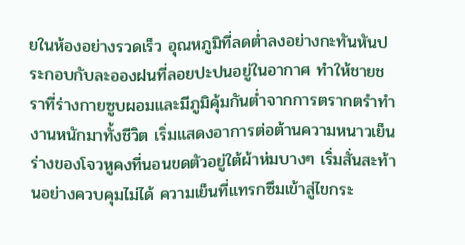ยในห้องอย่างรวดเร็ว อุณหภูมิที่ลดต่ำลงอย่างกะทันหันประกอบกับละอองฝนที่ลอยปะปนอยู่ในอากาศ ทำให้ชายชราที่ร่างกายซูบผอมและมีภูมิคุ้มกันต่ำจากการตรากตรำทำงานหนักมาทั้งชีวิต เริ่มแสดงอาการต่อต้านความหนาวเย็น ร่างของโจวหูคงที่นอนขดตัวอยู่ใต้ผ้าห่มบางๆ เริ่มสั่นสะท้านอย่างควบคุมไม่ได้ ความเย็นที่แทรกซึมเข้าสู่ไขกระ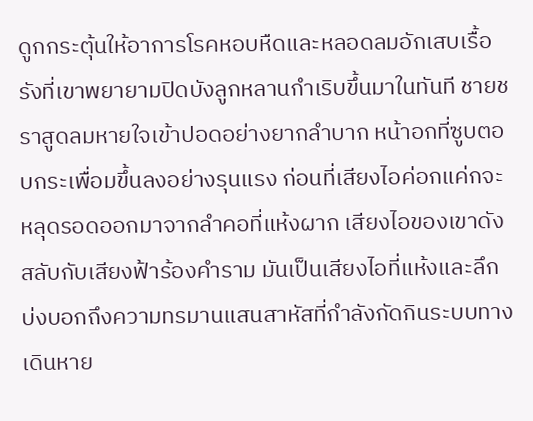ดูกกระตุ้นให้อาการโรคหอบหืดและหลอดลมอักเสบเรื้อรังที่เขาพยายามปิดบังลูกหลานกำเริบขึ้นมาในทันที ชายชราสูดลมหายใจเข้าปอดอย่างยากลำบาก หน้าอกที่ซูบตอบกระเพื่อมขึ้นลงอย่างรุนแรง ก่อนที่เสียงไอค่อกแค่กจะหลุดรอดออกมาจากลำคอที่แห้งผาก เสียงไอของเขาดังสลับกับเสียงฟ้าร้องคำราม มันเป็นเสียงไอที่แห้งและลึก บ่งบอกถึงความทรมานแสนสาหัสที่กำลังกัดกินระบบทางเดินหาย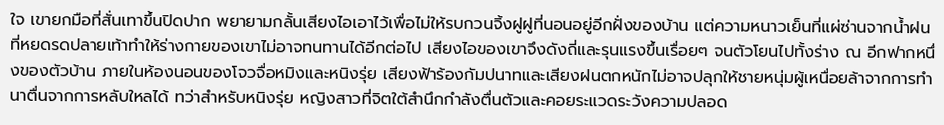ใจ เขายกมือที่สั่นเทาขึ้นปิดปาก พยายามกลั้นเสียงไอเอาไว้เพื่อไม่ให้รบกวนจิ้งฝูฝูที่นอนอยู่อีกฝั่งของบ้าน แต่ความหนาวเย็นที่แผ่ซ่านจากน้ำฝนที่หยดรดปลายเท้าทำให้ร่างกายของเขาไม่อาจทนทานได้อีกต่อไป เสียงไอของเขาจึงดังถี่และรุนแรงขึ้นเรื่อยๆ จนตัวโยนไปทั้งร่าง ณ อีกฟากหนึ่งของตัวบ้าน ภายในห้องนอนของโจวจื่อหมิงและหนิงรุ่ย เสียงฟ้าร้องกัมปนาทและเสียงฝนตกหนักไม่อาจปลุกให้ชายหนุ่มผู้เหนื่อยล้าจากการทำนาตื่นจากการหลับใหลได้ ทว่าสำหรับหนิงรุ่ย หญิงสาวที่จิตใต้สำนึกกำลังตื่นตัวและคอยระแวดระวังความปลอด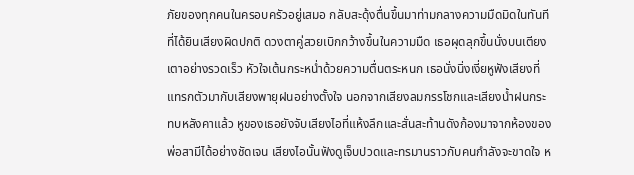ภัยของทุกคนในครอบครัวอยู่เสมอ กลับสะดุ้งตื่นขึ้นมาท่ามกลางความมืดมิดในทันทีที่ได้ยินเสียงผิดปกติ ดวงตาคู่สวยเบิกกว้างขึ้นในความมืด เธอผุดลุกขึ้นนั่งบนเตียงเตาอย่างรวดเร็ว หัวใจเต้นกระหน่ำด้วยความตื่นตระหนก เธอนั่งนิ่งเงี่ยหูฟังเสียงที่แทรกตัวมากับเสียงพายุฝนอย่างตั้งใจ นอกจากเสียงลมกรรโชกและเสียงน้ำฝนกระทบหลังคาแล้ว หูของเธอยังจับเสียงไอที่แห้งลึกและสั่นสะท้านดังก้องมาจากห้องของพ่อสามีได้อย่างชัดเจน เสียงไอนั้นฟังดูเจ็บปวดและทรมานราวกับคนกำลังจะขาดใจ ห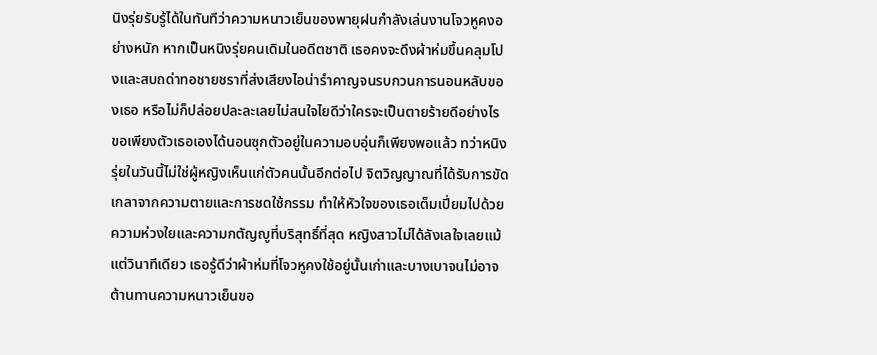นิงรุ่ยรับรู้ได้ในทันทีว่าความหนาวเย็นของพายุฝนกำลังเล่นงานโจวหูคงอย่างหนัก หากเป็นหนิงรุ่ยคนเดิมในอดีตชาติ เธอคงจะดึงผ้าห่มขึ้นคลุมโปงและสบถด่าทอชายชราที่ส่งเสียงไอน่ารำคาญจนรบกวนการนอนหลับของเธอ หรือไม่ก็ปล่อยปละละเลยไม่สนใจไยดีว่าใครจะเป็นตายร้ายดีอย่างไร ขอเพียงตัวเธอเองได้นอนซุกตัวอยู่ในความอบอุ่นก็เพียงพอแล้ว ทว่าหนิงรุ่ยในวันนี้ไม่ใช่ผู้หญิงเห็นแก่ตัวคนนั้นอีกต่อไป จิตวิญญาณที่ได้รับการขัดเกลาจากความตายและการชดใช้กรรม ทำให้หัวใจของเธอเต็มเปี่ยมไปด้วยความห่วงใยและความกตัญญูที่บริสุทธิ์ที่สุด หญิงสาวไม่ได้ลังเลใจเลยแม้แต่วินาทีเดียว เธอรู้ดีว่าผ้าห่มที่โจวหูคงใช้อยู่นั้นเก่าและบางเบาจนไม่อาจต้านทานความหนาวเย็นขอ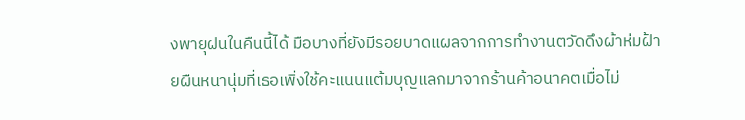งพายุฝนในคืนนี้ได้ มือบางที่ยังมีรอยบาดแผลจากการทำงานตวัดดึงผ้าห่มฝ้ายผืนหนานุ่มที่เธอเพิ่งใช้คะแนนแต้มบุญแลกมาจากร้านค้าอนาคตเมื่อไม่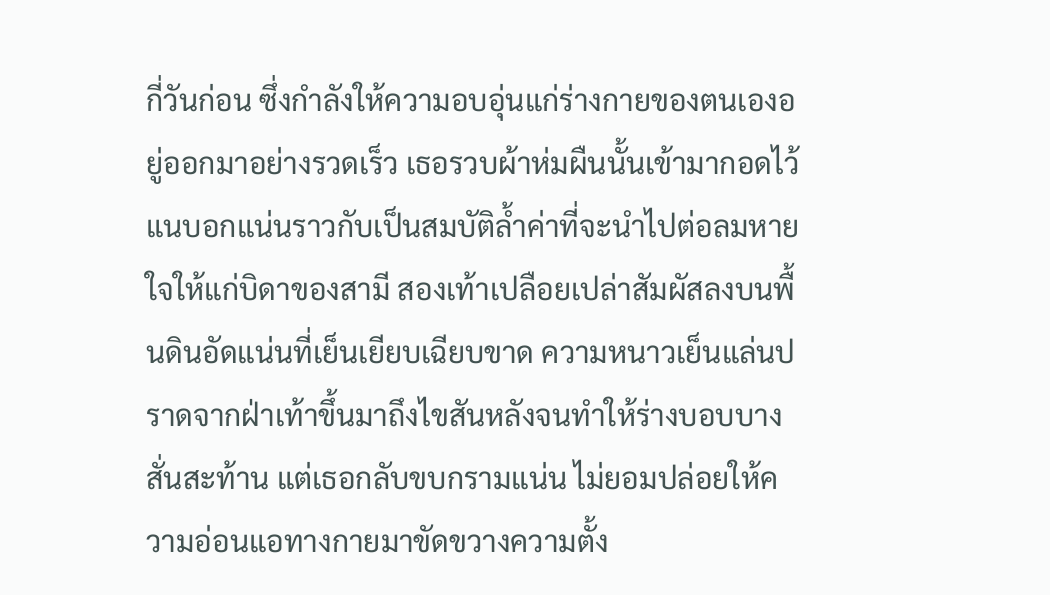กี่วันก่อน ซึ่งกำลังให้ความอบอุ่นแก่ร่างกายของตนเองอยู่ออกมาอย่างรวดเร็ว เธอรวบผ้าห่มผืนนั้นเข้ามากอดไว้แนบอกแน่นราวกับเป็นสมบัติล้ำค่าที่จะนำไปต่อลมหายใจให้แก่บิดาของสามี สองเท้าเปลือยเปล่าสัมผัสลงบนพื้นดินอัดแน่นที่เย็นเยียบเฉียบขาด ความหนาวเย็นแล่นปราดจากฝ่าเท้าขึ้นมาถึงไขสันหลังจนทำให้ร่างบอบบางสั่นสะท้าน แต่เธอกลับขบกรามแน่น ไม่ยอมปล่อยให้ความอ่อนแอทางกายมาขัดขวางความตั้ง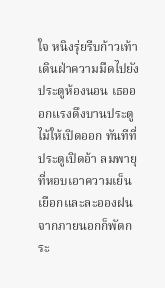ใจ หนิงรุ่ยรีบก้าวเท้าเดินฝ่าความมืดไปยังประตูห้องนอน เธอออกแรงดึงบานประตูไม้ให้เปิดออก ทันทีที่ประตูเปิดอ้า ลมพายุที่หอบเอาความเย็นเยือกและละอองฝนจากภายนอกก็พัดกระ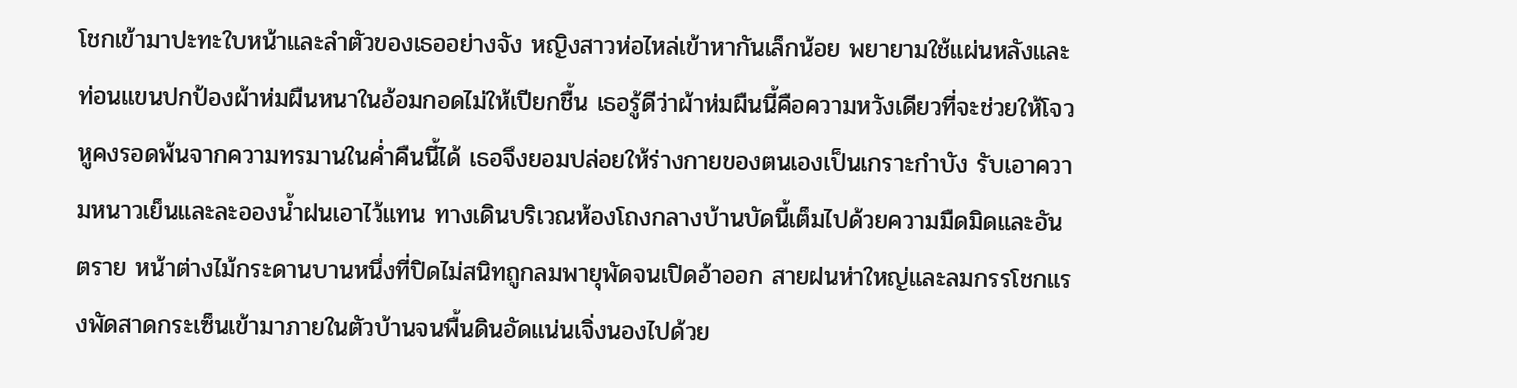โชกเข้ามาปะทะใบหน้าและลำตัวของเธออย่างจัง หญิงสาวห่อไหล่เข้าหากันเล็กน้อย พยายามใช้แผ่นหลังและท่อนแขนปกป้องผ้าห่มผืนหนาในอ้อมกอดไม่ให้เปียกชื้น เธอรู้ดีว่าผ้าห่มผืนนี้คือความหวังเดียวที่จะช่วยให้โจวหูคงรอดพ้นจากความทรมานในค่ำคืนนี้ได้ เธอจึงยอมปล่อยให้ร่างกายของตนเองเป็นเกราะกำบัง รับเอาความหนาวเย็นและละอองน้ำฝนเอาไว้แทน ทางเดินบริเวณห้องโถงกลางบ้านบัดนี้เต็มไปด้วยความมืดมิดและอันตราย หน้าต่างไม้กระดานบานหนึ่งที่ปิดไม่สนิทถูกลมพายุพัดจนเปิดอ้าออก สายฝนห่าใหญ่และลมกรรโชกแรงพัดสาดกระเซ็นเข้ามาภายในตัวบ้านจนพื้นดินอัดแน่นเจิ่งนองไปด้วย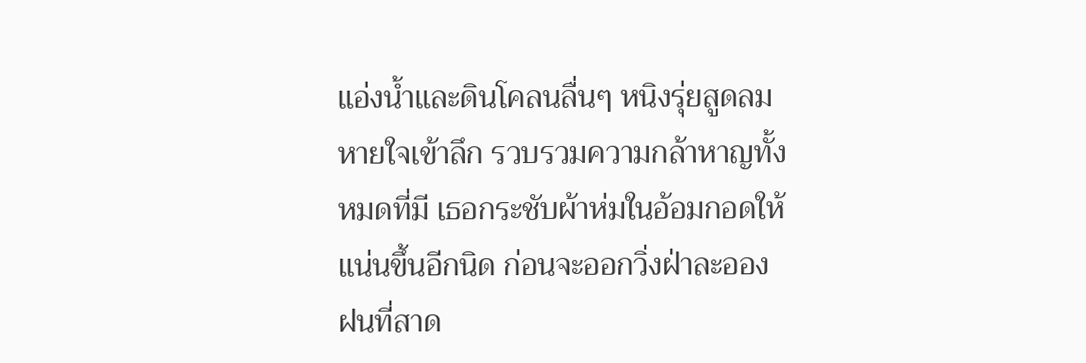แอ่งน้ำและดินโคลนลื่นๆ หนิงรุ่ยสูดลมหายใจเข้าลึก รวบรวมความกล้าหาญทั้งหมดที่มี เธอกระชับผ้าห่มในอ้อมกอดให้แน่นขึ้นอีกนิด ก่อนจะออกวิ่งฝ่าละอองฝนที่สาด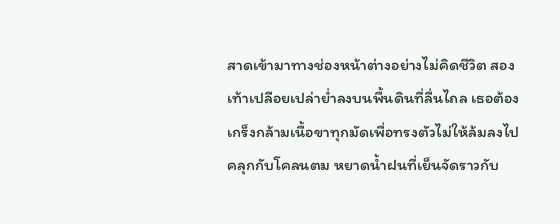สาดเข้ามาทางช่องหน้าต่างอย่างไม่คิดชีวิต สองเท้าเปลือยเปล่าย่ำลงบนพื้นดินที่ลื่นไถล เธอต้องเกร็งกล้ามเนื้อขาทุกมัดเพื่อทรงตัวไม่ให้ล้มลงไปคลุกกับโคลนตม หยาดน้ำฝนที่เย็นจัดราวกับ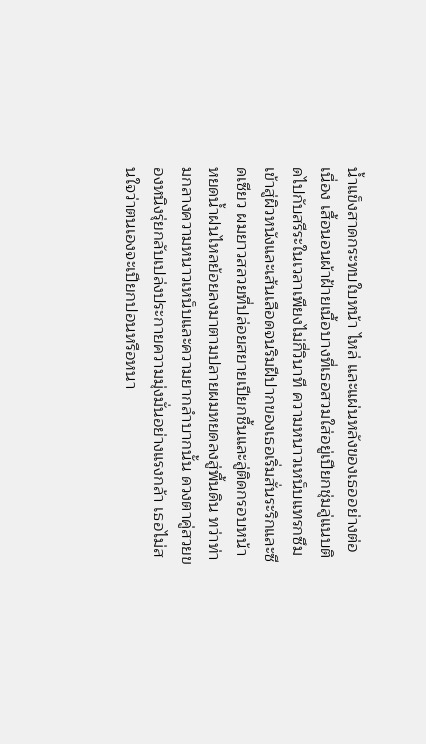น้ำแข็งสาดกระทบใบหน้า ไหล่ และแผ่นหลังของเธออย่างต่อเนื่อง เสื้อนอนผ้าฝ้ายเนื้อบางที่เธอสวมใส่อยู่เปียกชุ่มลู่แนบติดไปกับสรีระในเวลาเพียงไม่กี่วินาที ความหนาวเหน็บแทรกซึมเข้าสู่ผิวหนังและเส้นเลือดจนริมฝีปากของเธอเริ่มสั่นระริกและซีดเซียว ผมยาวสลวยที่ปล่อยสยายเปียกชื้นและลู่ติดกรอบหน้า หยดน้ำฝนไหลย้อยลงมาตามปลายผมหยดลงสู่พื้นดิน ทว่าท่ามกลางความหนาวเหน็บและความยากลำบากนั้น ดวงตาคู่สวยของหนิงรุ่ยกลับเปล่งประกายความมุ่งมั่นอย่างแรงกล้า เธอไม่สนใจว่าตนเองจะเปียกปอนหรือหนา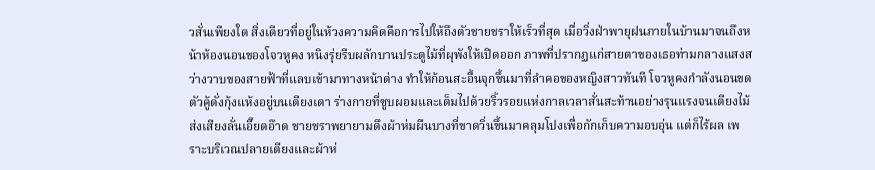วสั่นเพียงใด สิ่งเดียวที่อยู่ในห้วงความคิดคือการไปให้ถึงตัวชายชราให้เร็วที่สุด เมื่อวิ่งฝ่าพายุฝนภายในบ้านมาจนถึงหน้าห้องนอนของโจวหูคง หนิงรุ่ยรีบผลักบานประตูไม้ที่ผุพังให้เปิดออก ภาพที่ปรากฏแก่สายตาของเธอท่ามกลางแสงสว่างวาบของสายฟ้าที่แลบเข้ามาทางหน้าต่าง ทำให้ก้อนสะอื้นจุกขึ้นมาที่ลำคอของหญิงสาวทันที โจวหูคงกำลังนอนขดตัวคู้ดั่งกุ้งแห้งอยู่บนเตียงเตา ร่างกายที่ซูบผอมและเต็มไปด้วยริ้วรอยแห่งกาลเวลาสั่นสะท้านอย่างรุนแรงจนเตียงไม้ส่งเสียงลั่นเอี๊ยดอ๊าด ชายชราพยายามดึงผ้าห่มผืนบางที่ขาดวิ่นขึ้นมาคลุมโปงเพื่อกักเก็บความอบอุ่น แต่ก็ไร้ผล เพราะบริเวณปลายเตียงและผ้าห่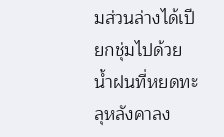มส่วนล่างได้เปียกชุ่มไปด้วยน้ำฝนที่หยดทะลุหลังคาลง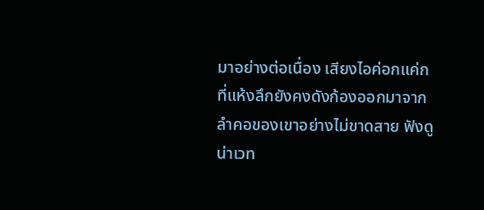มาอย่างต่อเนื่อง เสียงไอค่อกแค่กที่แห้งลึกยังคงดังก้องออกมาจากลำคอของเขาอย่างไม่ขาดสาย ฟังดูน่าเวท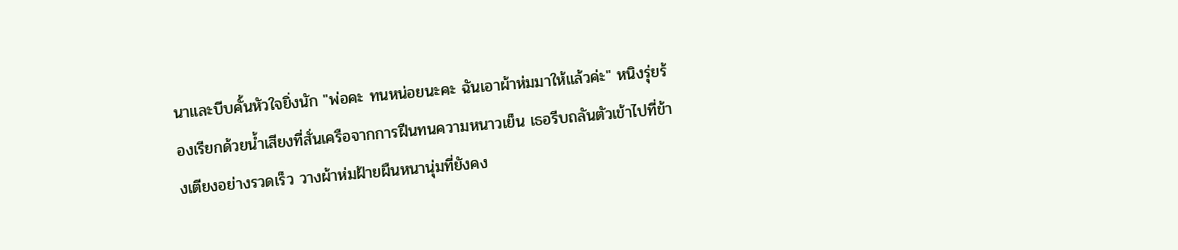นาและบีบคั้นหัวใจยิ่งนัก "พ่อคะ ทนหน่อยนะคะ ฉันเอาผ้าห่มมาให้แล้วค่ะ" หนิงรุ่ยร้องเรียกด้วยน้ำเสียงที่สั่นเครือจากการฝืนทนความหนาวเย็น เธอรีบถลันตัวเข้าไปที่ข้างเตียงอย่างรวดเร็ว วางผ้าห่มฝ้ายผืนหนานุ่มที่ยังคง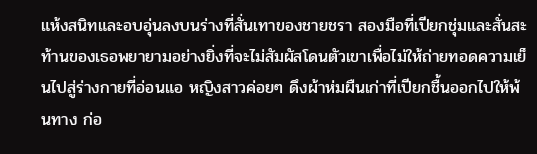แห้งสนิทและอบอุ่นลงบนร่างที่สั่นเทาของชายชรา สองมือที่เปียกชุ่มและสั่นสะท้านของเธอพยายามอย่างยิ่งที่จะไม่สัมผัสโดนตัวเขาเพื่อไม่ให้ถ่ายทอดความเย็นไปสู่ร่างกายที่อ่อนแอ หญิงสาวค่อยๆ ดึงผ้าห่มผืนเก่าที่เปียกชื้นออกไปให้พ้นทาง ก่อ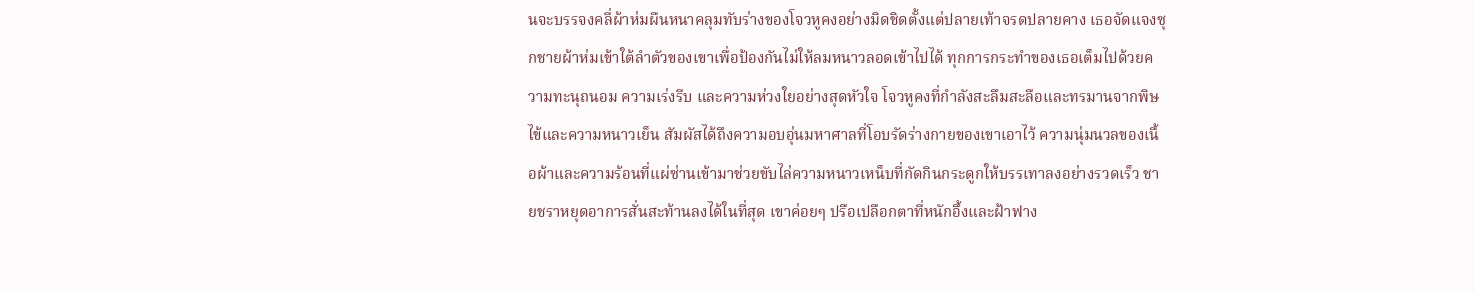นจะบรรจงคลี่ผ้าห่มผืนหนาคลุมทับร่างของโจวหูคงอย่างมิดชิดตั้งแต่ปลายเท้าจรดปลายคาง เธอจัดแจงซุกชายผ้าห่มเข้าใต้ลำตัวของเขาเพื่อป้องกันไม่ให้ลมหนาวลอดเข้าไปได้ ทุกการกระทำของเธอเต็มไปด้วยความทะนุถนอม ความเร่งรีบ และความห่วงใยอย่างสุดหัวใจ โจวหูคงที่กำลังสะลึมสะลือและทรมานจากพิษไข้และความหนาวเย็น สัมผัสได้ถึงความอบอุ่นมหาศาลที่โอบรัดร่างกายของเขาเอาไว้ ความนุ่มนวลของเนื้อผ้าและความร้อนที่แผ่ซ่านเข้ามาช่วยขับไล่ความหนาวเหน็บที่กัดกินกระดูกให้บรรเทาลงอย่างรวดเร็ว ชายชราหยุดอาการสั่นสะท้านลงได้ในที่สุด เขาค่อยๆ ปรือเปลือกตาที่หนักอึ้งและฝ้าฟาง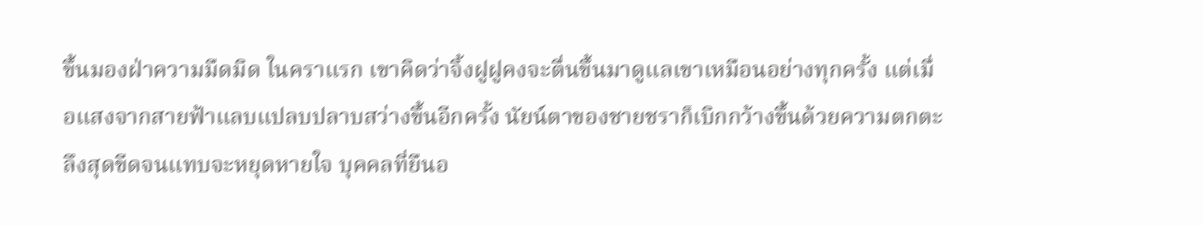ขึ้นมองฝ่าความมืดมิด ในคราแรก เขาคิดว่าจิ้งฝูฝูคงจะตื่นขึ้นมาดูแลเขาเหมือนอย่างทุกครั้ง แต่เมื่อแสงจากสายฟ้าแลบแปลบปลาบสว่างขึ้นอีกครั้ง นัยน์ตาของชายชราก็เบิกกว้างขึ้นด้วยความตกตะลึงสุดขีดจนแทบจะหยุดหายใจ บุคคลที่ยืนอ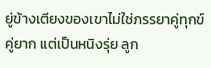ยู่ข้างเตียงของเขาไม่ใช่ภรรยาคู่ทุกข์คู่ยาก แต่เป็นหนิงรุ่ย ลูก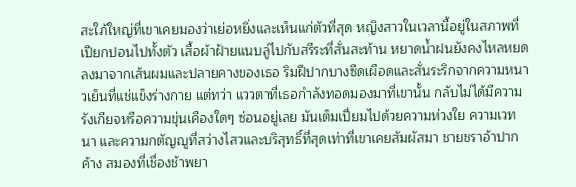สะใภ้ใหญ่ที่เขาเคยมองว่าเย่อหยิ่งและเห็นแก่ตัวที่สุด หญิงสาวในเวลานี้อยู่ในสภาพที่เปียกปอนไปทั้งตัว เสื้อผ้าฝ้ายแนบลู่ไปกับสรีระที่สั่นสะท้าน หยาดน้ำฝนยังคงไหลหยดลงมาจากเส้นผมและปลายคางของเธอ ริมฝีปากบางซีดเผือดและสั่นระริกจากความหนาวเย็นที่แช่แข็งร่างกาย แต่ทว่า แววตาที่เธอกำลังทอดมองมาที่เขานั้น กลับไม่ได้มีความรังเกียจหรือความขุ่นเคืองใดๆ ซ่อนอยู่เลย มันเต็มเปี่ยมไปด้วยความห่วงใย ความเวทนา และความกตัญญูที่สว่างไสวและบริสุทธิ์ที่สุดเท่าที่เขาเคยสัมผัสมา ชายชราอ้าปากค้าง สมองที่เชื่องช้าพยา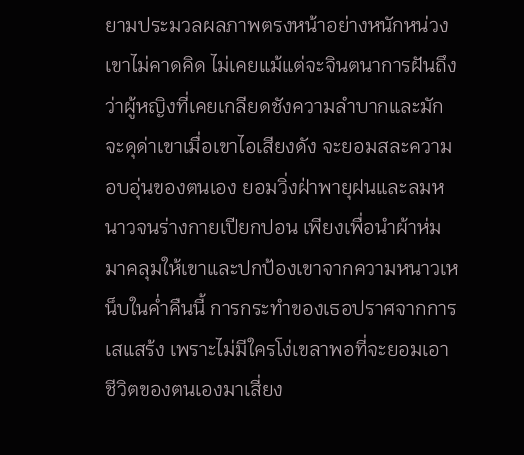ยามประมวลผลภาพตรงหน้าอย่างหนักหน่วง เขาไม่คาดคิด ไม่เคยแม้แต่จะจินตนาการฝันถึง ว่าผู้หญิงที่เคยเกลียดชังความลำบากและมักจะดุด่าเขาเมื่อเขาไอเสียงดัง จะยอมสละความอบอุ่นของตนเอง ยอมวิ่งฝ่าพายุฝนและลมหนาวจนร่างกายเปียกปอน เพียงเพื่อนำผ้าห่มมาคลุมให้เขาและปกป้องเขาจากความหนาวเหน็บในค่ำคืนนี้ การกระทำของเธอปราศจากการเสแสร้ง เพราะไม่มีใครโง่เขลาพอที่จะยอมเอาชีวิตของตนเองมาเสี่ยง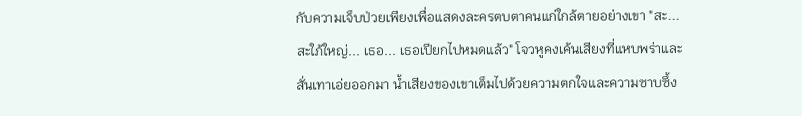กับความเจ็บป่วยเพียงเพื่อแสดงละครตบตาคนแก่ใกล้ตายอย่างเขา "สะ... สะใภ้ใหญ่... เธอ... เธอเปียกไปหมดแล้ว" โจวหูคงเค้นเสียงที่แหบพร่าและสั่นเทาเอ่ยออกมา น้ำเสียงของเขาเต็มไปด้วยความตกใจและความซาบซึ้ง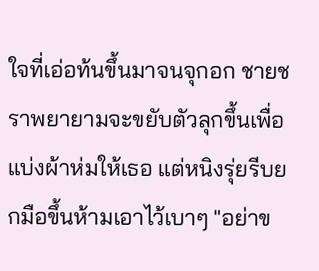ใจที่เอ่อท้นขึ้นมาจนจุกอก ชายชราพยายามจะขยับตัวลุกขึ้นเพื่อแบ่งผ้าห่มให้เธอ แต่หนิงรุ่ยรีบยกมือขึ้นห้ามเอาไว้เบาๆ "อย่าข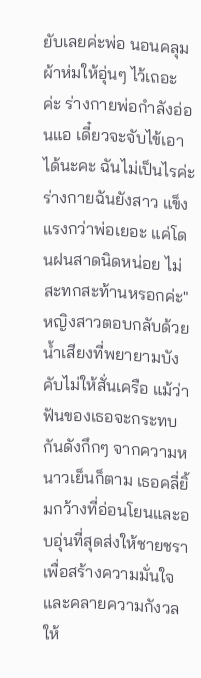ยับเลยค่ะพ่อ นอนคลุมผ้าห่มให้อุ่นๆ ไว้เถอะค่ะ ร่างกายพ่อกำลังอ่อนแอ เดี๋ยวจะจับไข้เอาได้นะคะ ฉันไม่เป็นไรค่ะ ร่างกายฉันยังสาว แข็งแรงกว่าพ่อเยอะ แค่โดนฝนสาดนิดหน่อย ไม่สะทกสะท้านหรอกค่ะ" หญิงสาวตอบกลับด้วยน้ำเสียงที่พยายามบังคับไม่ให้สั่นเครือ แม้ว่าฟันของเธอจะกระทบกันดังกึกๆ จากความหนาวเย็นก็ตาม เธอคลี่ยิ้มกว้างที่อ่อนโยนและอบอุ่นที่สุดส่งให้ชายชรา เพื่อสร้างความมั่นใจและคลายความกังวลให้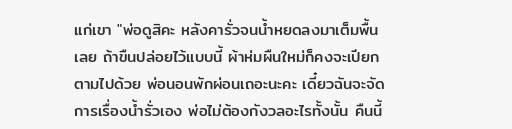แก่เขา "พ่อดูสิคะ หลังคารั่วจนน้ำหยดลงมาเต็มพื้นเลย ถ้าขืนปล่อยไว้แบบนี้ ผ้าห่มผืนใหม่ก็คงจะเปียกตามไปด้วย พ่อนอนพักผ่อนเถอะนะคะ เดี๋ยวฉันจะจัดการเรื่องน้ำรั่วเอง พ่อไม่ต้องกังวลอะไรทั้งนั้น คืนนี้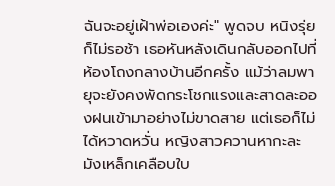ฉันจะอยู่เฝ้าพ่อเองค่ะ" พูดจบ หนิงรุ่ยก็ไม่รอช้า เธอหันหลังเดินกลับออกไปที่ห้องโถงกลางบ้านอีกครั้ง แม้ว่าลมพายุจะยังคงพัดกระโชกแรงและสาดละอองฝนเข้ามาอย่างไม่ขาดสาย แต่เธอก็ไม่ได้หวาดหวั่น หญิงสาวควานหากะละมังเหล็กเคลือบใบ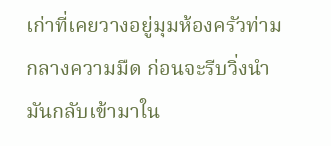เก่าที่เคยวางอยู่มุมห้องครัวท่ามกลางความมืด ก่อนจะรีบวิ่งนำมันกลับเข้ามาใน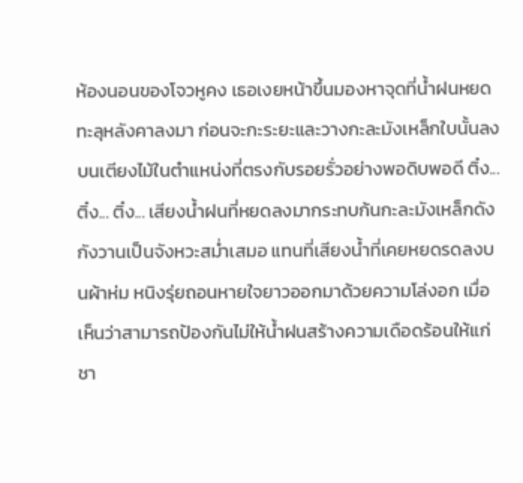ห้องนอนของโจวหูคง เธอเงยหน้าขึ้นมองหาจุดที่น้ำฝนหยดทะลุหลังคาลงมา ก่อนจะกะระยะและวางกะละมังเหล็กใบนั้นลงบนเตียงไม้ในตำแหน่งที่ตรงกับรอยรั่วอย่างพอดิบพอดี ติ๋ง... ติ๋ง... ติ๋ง... เสียงน้ำฝนที่หยดลงมากระทบก้นกะละมังเหล็กดังกังวานเป็นจังหวะสม่ำเสมอ แทนที่เสียงน้ำที่เคยหยดรดลงบนผ้าห่ม หนิงรุ่ยถอนหายใจยาวออกมาด้วยความโล่งอก เมื่อเห็นว่าสามารถป้องกันไม่ให้น้ำฝนสร้างความเดือดร้อนให้แก่ชา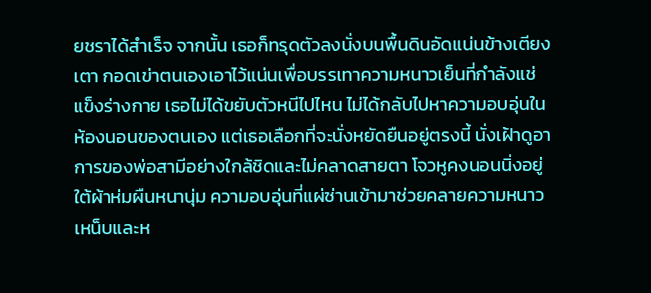ยชราได้สำเร็จ จากนั้น เธอก็ทรุดตัวลงนั่งบนพื้นดินอัดแน่นข้างเตียงเตา กอดเข่าตนเองเอาไว้แน่นเพื่อบรรเทาความหนาวเย็นที่กำลังแช่แข็งร่างกาย เธอไม่ได้ขยับตัวหนีไปไหน ไม่ได้กลับไปหาความอบอุ่นในห้องนอนของตนเอง แต่เธอเลือกที่จะนั่งหยัดยืนอยู่ตรงนี้ นั่งเฝ้าดูอาการของพ่อสามีอย่างใกล้ชิดและไม่คลาดสายตา โจวหูคงนอนนิ่งอยู่ใต้ผ้าห่มผืนหนานุ่ม ความอบอุ่นที่แผ่ซ่านเข้ามาช่วยคลายความหนาวเหน็บและห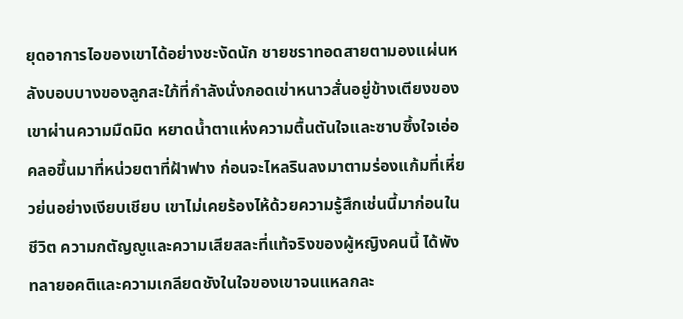ยุดอาการไอของเขาได้อย่างชะงัดนัก ชายชราทอดสายตามองแผ่นหลังบอบบางของลูกสะใภ้ที่กำลังนั่งกอดเข่าหนาวสั่นอยู่ข้างเตียงของเขาผ่านความมืดมิด หยาดน้ำตาแห่งความตื้นตันใจและซาบซึ้งใจเอ่อคลอขึ้นมาที่หน่วยตาที่ฝ้าฟาง ก่อนจะไหลรินลงมาตามร่องแก้มที่เหี่ยวย่นอย่างเงียบเชียบ เขาไม่เคยร้องไห้ด้วยความรู้สึกเช่นนี้มาก่อนในชีวิต ความกตัญญูและความเสียสละที่แท้จริงของผู้หญิงคนนี้ ได้พังทลายอคติและความเกลียดชังในใจของเขาจนแหลกละ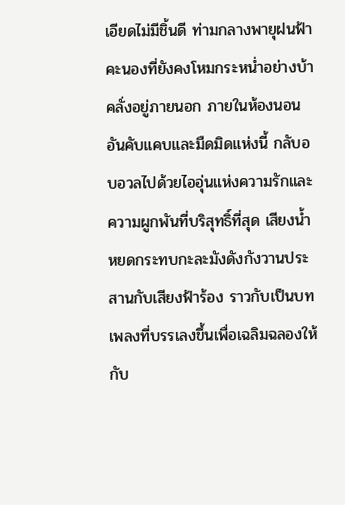เอียดไม่มีชิ้นดี ท่ามกลางพายุฝนฟ้าคะนองที่ยังคงโหมกระหน่ำอย่างบ้าคลั่งอยู่ภายนอก ภายในห้องนอนอันคับแคบและมืดมิดแห่งนี้ กลับอบอวลไปด้วยไออุ่นแห่งความรักและความผูกพันที่บริสุทธิ์ที่สุด เสียงน้ำหยดกระทบกะละมังดังกังวานประสานกับเสียงฟ้าร้อง ราวกับเป็นบทเพลงที่บรรเลงขึ้นเพื่อเฉลิมฉลองให้กับ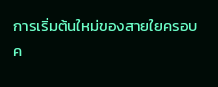การเริ่มต้นใหม่ของสายใยครอบค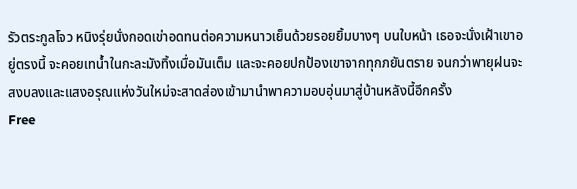รัวตระกูลโจว หนิงรุ่ยนั่งกอดเข่าอดทนต่อความหนาวเย็นด้วยรอยยิ้มบางๆ บนใบหน้า เธอจะนั่งเฝ้าเขาอยู่ตรงนี้ จะคอยเทน้ำในกะละมังทิ้งเมื่อมันเต็ม และจะคอยปกป้องเขาจากทุกภยันตราย จนกว่าพายุฝนจะสงบลงและแสงอรุณแห่งวันใหม่จะสาดส่องเข้ามานำพาความอบอุ่นมาสู่บ้านหลังนี้อีกครั้ง
Free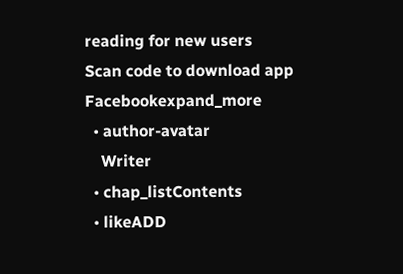reading for new users
Scan code to download app
Facebookexpand_more
  • author-avatar
    Writer
  • chap_listContents
  • likeADD